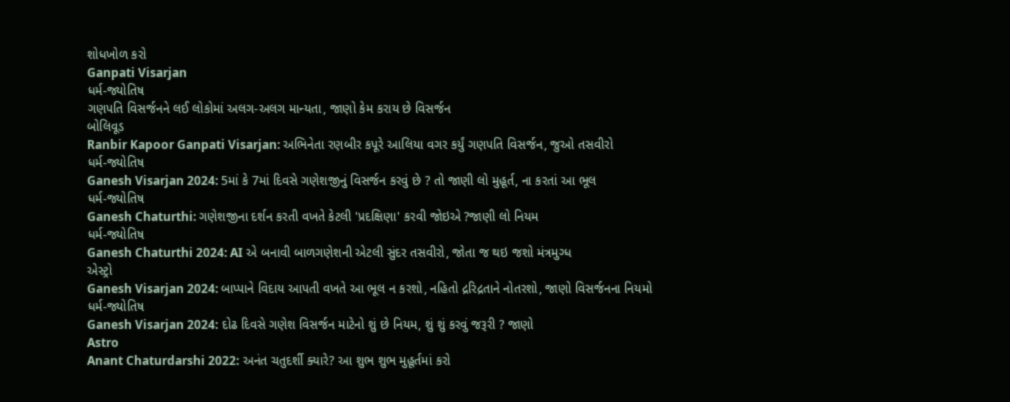શોધખોળ કરો
Ganpati Visarjan
ધર્મ-જ્યોતિષ
ગણપતિ વિસર્જનને લઈ લોકોમાં અલગ-અલગ માન્યતા, જાણો કેમ કરાય છે વિસર્જન
બોલિવૂડ
Ranbir Kapoor Ganpati Visarjan: અભિનેતા રણબીર કપૂરે આલિયા વગર કર્યું ગણપતિ વિસર્જન, જુઓ તસવીરો
ધર્મ-જ્યોતિષ
Ganesh Visarjan 2024: 5માં કે 7માં દિવસે ગણેશજીનું વિસર્જન કરવું છે ? તો જાણી લો મુહૂર્ત, ના કરતાં આ ભૂલ
ધર્મ-જ્યોતિષ
Ganesh Chaturthi: ગણેશજીના દર્શન કરતી વખતે કેટલી 'પ્રદક્ષિણા' કરવી જોઇએ ?જાણી લો નિયમ
ધર્મ-જ્યોતિષ
Ganesh Chaturthi 2024: AI એ બનાવી બાળગણેશની એટલી સુંદર તસવીરો, જોતા જ થઇ જશો મંત્રમુગ્ધ
એસ્ટ્રો
Ganesh Visarjan 2024: બાપ્પાને વિદાય આપતી વખતે આ ભૂલ ન કરશો, નહિતો દ્રરિદ્રતાને નોતરશો, જાણો વિસર્જનના નિયમો
ધર્મ-જ્યોતિષ
Ganesh Visarjan 2024: દોઢ દિવસે ગણેશ વિસર્જન માટેનો શું છે નિયમ, શું શું કરવું જરૂરી ? જાણો
Astro
Anant Chaturdarshi 2022: અનંત ચતુદર્શી ક્યારે? આ શુભ શુભ મુહૂર્તમાં કરો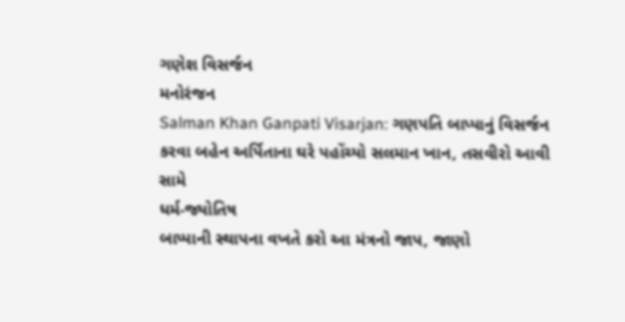ગણેશ વિસર્જન
મનોરંજન
Salman Khan Ganpati Visarjan: ગણપતિ બાપ્પાનું વિસર્જન કરવા બહેન અર્પિતાના ઘરે પહોંચ્યો સલમાન ખાન, તસવીરો આવી સામે
ધર્મ-જ્યોતિષ
બાપ્પાની સ્થાપના વખતે કરો આ મંત્રનો જાપ, જાણો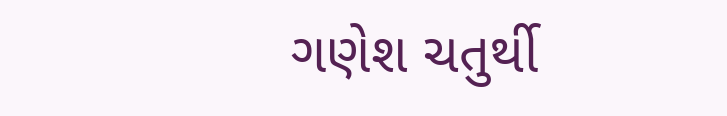ગણેશ ચતુર્થી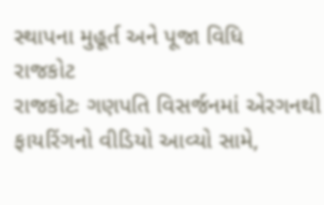સ્થાપના મુહૂર્ત અને પૂજા વિધિ
રાજકોટ
રાજકોટઃ ગણપતિ વિસર્જનમાં એરગનથી ફાયરિંગનો વીડિયો આવ્યો સામે,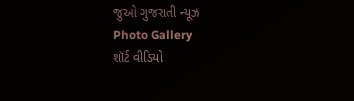જુઓ ગુજરાતી ન્યૂઝ
Photo Gallery
શૉર્ટ વીડિયો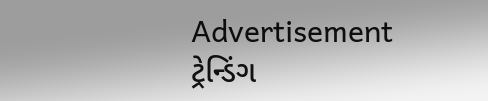Advertisement
ટ્રેન્ડિંગ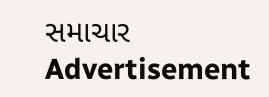સમાચાર
Advertisement